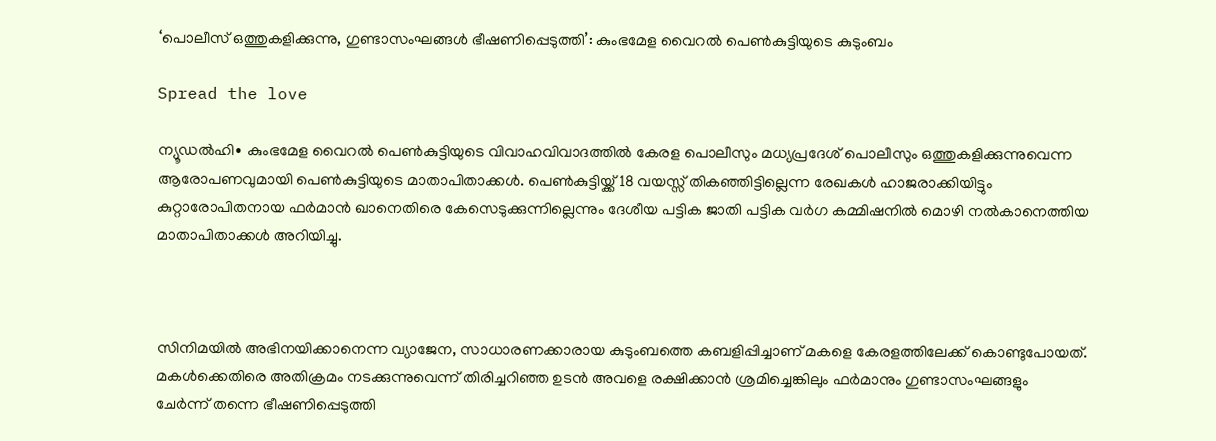‘പൊലീസ് ഒത്തുകളിക്കുന്നു, ഗുണ്ടാസംഘങ്ങൾ ഭീഷണിപ്പെടുത്തി’: കുംഭമേള വൈറൽ പെൺകുട്ടിയുടെ കുടുംബം

Spread the love

ന്യൂഡൽഹി∙ കുംഭമേള വൈറൽ പെൺകുട്ടിയുടെ വിവാഹവിവാദത്തിൽ കേരള പൊലീസും മധ്യപ്രദേശ് പൊലീസും ഒത്തുകളിക്കുന്നുവെന്ന ആരോപണവുമായി പെൺകുട്ടിയുടെ മാതാപിതാക്കൾ. പെൺകുട്ടിയ്ക്ക് 18 വയസ്സ് തികഞ്ഞിട്ടില്ലെന്ന രേഖകൾ ഹാജരാക്കിയിട്ടും കുറ്റാരോപിതനായ ഫർമാൻ ഖാനെതിരെ കേസെടുക്കുന്നില്ലെന്നും ദേശീയ പട്ടിക ജാതി പട്ടിക വർഗ കമ്മിഷനിൽ മൊഴി നൽകാനെത്തിയ മാതാപിതാക്കൾ അറിയിച്ചു.



സിനിമയിൽ അഭിനയിക്കാനെന്ന വ്യാജേന, സാധാരണക്കാരായ കുടുംബത്തെ കബളിപ്പിച്ചാണ് മകളെ കേരളത്തിലേക്ക് കൊണ്ടുപോയത്. മകൾക്കെതിരെ അതിക്രമം നടക്കുന്നുവെന്ന് തിരിച്ചറിഞ്ഞ ഉടൻ അവളെ രക്ഷിക്കാൻ ശ്രമിച്ചെങ്കിലും ഫർമാനും ഗുണ്ടാസംഘങ്ങളും ചേർന്ന് ‌തന്നെ ഭീഷണിപ്പെടുത്തി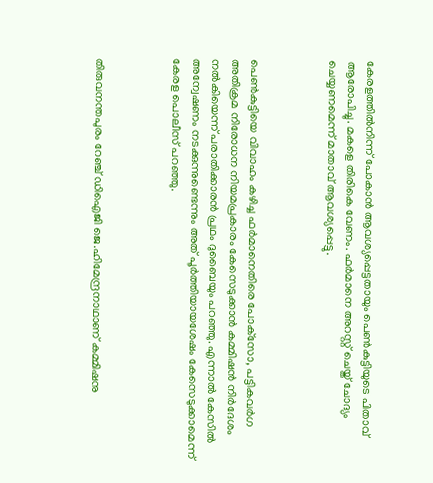കേരളത്തിൽനിന്ന് പോകാൻ ആവശ്യപ്പെട്ടതായും പെൺകുട്ടിയുടെ പിതാവ് ആരോപിച്ചു. മകളെ തിരികെ വേണം. ഫർമാനെ അറസ്റ്റ് ചെയ്ത് ചോദ്യം ചെയ്യണമെന്ന് മാതാവ് ആവശ്യപ്പെട്ടു.



പെണ്‍കുട്ടിയെ വിവാഹം കഴിച്ച ഫര്‍മാനെതിരെ പോക്‌സോ, പട്ടികവര്‍ഗ അതിക്രമ നിരോധന നിയമപ്രകാരം കേസെടുക്കാന്‍ കമ്മിഷന്‍ നിര്‍ദേശം നല്‍കിയെന്ന് പരാതിക്കാരന്‍ പ്രഥം ദുബൈയും പറഞ്ഞു. എന്നാൽ കേസിൽ അന്വേഷണം നടക്കുന്നുണ്ടെന്നും അത് പൂർത്തിയായശേഷം കേസെടുക്കാമെന്ന് കേരള പൊലീസ് പറഞ്ഞു.



തിരുവനന്തപുരം റേഞ്ച് ഡിഐജി ജെ.ഹിമേന്ദ്രനാഥാണ് കമ്മിഷനു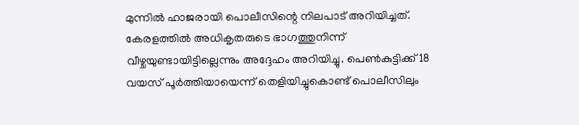മുന്നില്‍ ഹാജരായി പൊലീസിന്റെ നിലപാട് അറിയിച്ചത്. കേരളത്തില്‍ അധികൃതരുടെ ഭാഗത്തുനിന്ന് വീഴ്ചയുണ്ടായിട്ടില്ലെന്നും അദ്ദേഹം അറിയിച്ചു. പെണ്‍കുട്ടിക്ക് 18 വയസ് പൂര്‍ത്തിയായെന്ന് തെളിയിച്ചുകൊണ്ട് പൊലീസിലും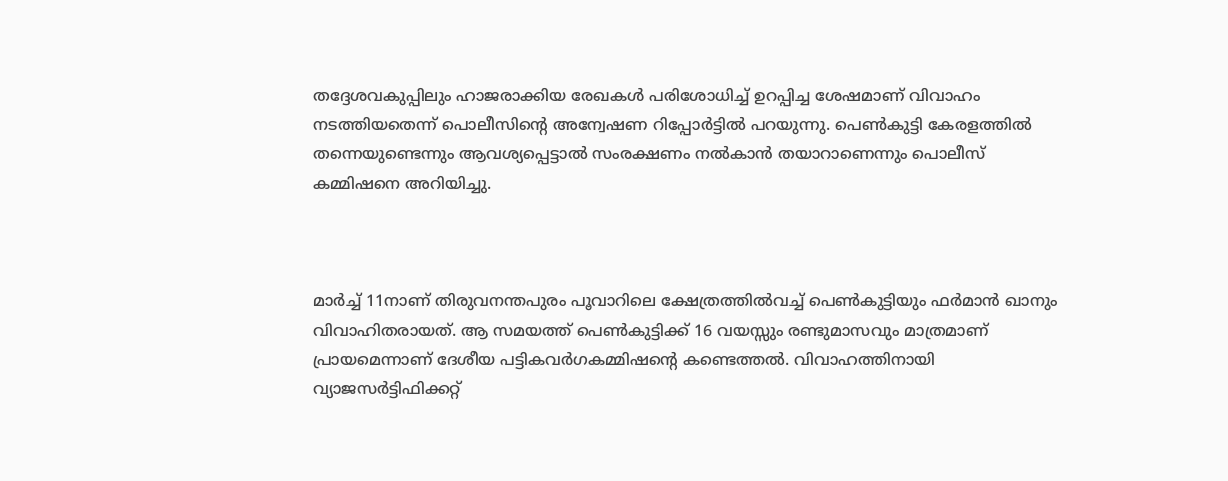തദ്ദേശവകുപ്പിലും ഹാജരാക്കിയ രേഖകള്‍ പരിശോധിച്ച് ഉറപ്പിച്ച ശേഷമാണ് വിവാഹം നടത്തിയതെന്ന് പൊലീസിന്റെ അന്വേഷണ റിപ്പോര്‍ട്ടില്‍ പറയുന്നു. പെണ്‍കുട്ടി കേരളത്തില്‍ തന്നെയുണ്ടെന്നും ആവശ്യപ്പെട്ടാല്‍ സംരക്ഷണം നല്‍കാന്‍ തയാറാണെന്നും പൊലീസ് കമ്മിഷനെ അറിയിച്ചു.



മാര്‍ച്ച് 11നാണ് തിരുവനന്തപുരം പൂവാറിലെ ക്ഷേത്രത്തില്‍വച്ച് പെണ്‍കുട്ടിയും ഫര്‍മാന്‍ ഖാനും വിവാഹിതരായത്. ആ സമയത്ത് പെൺകുട്ടിക്ക് 16 വയസ്സും രണ്ടുമാസവും മാത്രമാണ് പ്രായമെന്നാണ് ദേശീയ പട്ടികവർഗകമ്മിഷന്റെ കണ്ടെത്തൽ. വിവാഹത്തിനായി വ്യാജസർട്ടിഫിക്കറ്റ്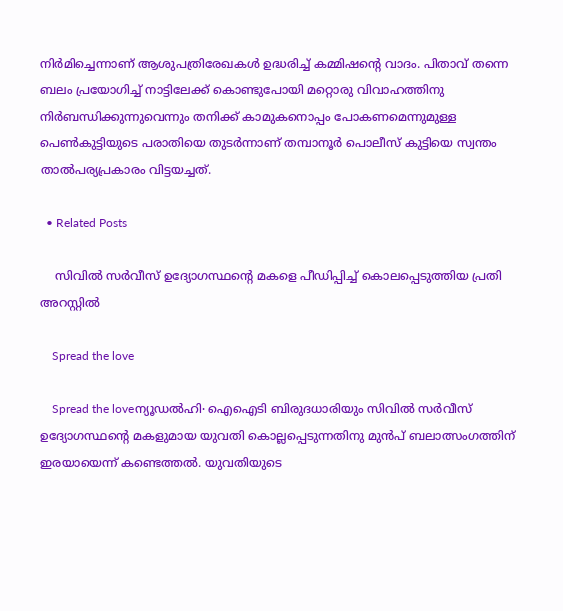നിർമിച്ചെന്നാണ് ആശുപത്രിരേഖകൾ ഉദ്ധരിച്ച് കമ്മിഷന്റെ വാദം. പിതാവ് തന്നെ ബലം പ്രയോഗിച്ച് നാട്ടിലേക്ക് കൊണ്ടുപോയി മറ്റൊരു വിവാഹത്തിനു നിര്‍ബന്ധിക്കുന്നുവെന്നും തനിക്ക് കാമുകനൊപ്പം പോകണമെന്നുമുള്ള പെണ്‍കുട്ടിയുടെ പരാതിയെ തുടര്‍ന്നാണ് തമ്പാനൂർ പൊലീസ് കുട്ടിയെ സ്വന്തം താല്‍പര്യപ്രകാരം വിട്ടയച്ചത്.

  • Related Posts

    സിവിൽ സർവീസ് ഉദ്യോഗസ്ഥന്റെ മകളെ പീഡിപ്പിച്ച് കൊലപ്പെടുത്തിയ പ്രതി അറസ്റ്റിൽ

    Spread the love

    Spread the loveന്യൂഡൽഹി∙ ഐഐടി ബിരുദധാരിയും സിവിൽ സർവീസ് ഉദ്യോഗസ്ഥന്റെ മകളുമായ യുവതി കൊല്ലപ്പെടുന്നതിനു മുൻപ് ബലാത്സംഗത്തിന് ഇരയായെന്ന് കണ്ടെത്തൽ. യുവതിയുടെ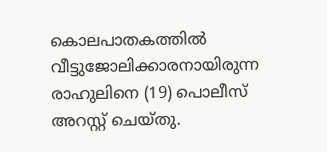കൊലപാതകത്തിൽ വീട്ടുജോലിക്കാരനായിരുന്ന രാഹുലിനെ (19) പൊലീസ് അറസ്റ്റ് ചെയ്തു.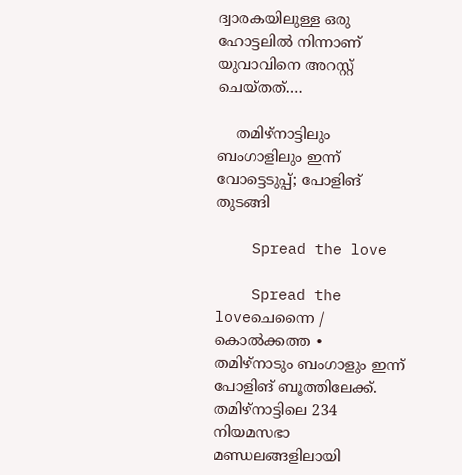ദ്വാരകയിലുള്ള ഒരു ഹോട്ടലിൽ നിന്നാണ് യുവാവിനെ അറസ്റ്റ് ചെയ്തത്.…

    തമിഴ്നാട്ടിലും ബംഗാളിലും ഇന്ന് വോട്ടെടുപ്പ്; പോളിങ് തുടങ്ങി

    Spread the love

    Spread the loveചെന്നൈ / കൊൽക്കത്ത ∙ തമിഴ്നാടും ബംഗാളും ഇന്ന് പോളിങ് ബൂത്തിലേക്ക്. തമിഴ്നാട്ടിലെ 234 നിയമസഭാ മണ്ഡലങ്ങളിലായി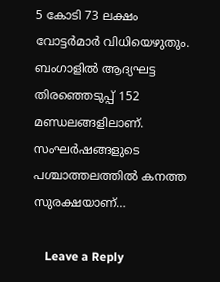5 കോടി 73 ലക്ഷം വോട്ടർമാർ വിധിയെഴുതും. ബംഗാളിൽ ആദ്യഘട്ട തിരഞ്ഞെടുപ്പ് 152 മണ്ഡലങ്ങളിലാണ്. സംഘർഷങ്ങളുടെ പശ്ചാത്തലത്തിൽ കനത്ത സുരക്ഷയാണ്…

    Leave a Reply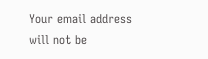Your email address will not be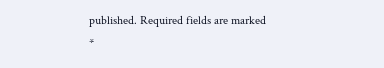published. Required fields are marked *